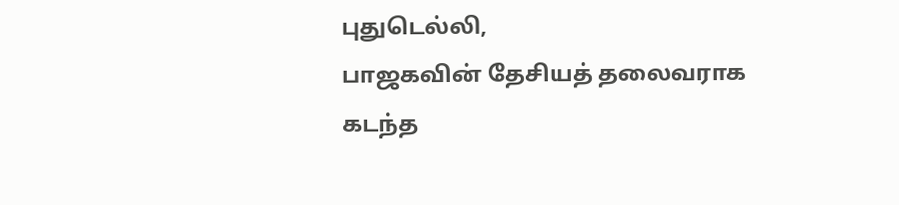புதுடெல்லி,
பாஜகவின் தேசியத் தலைவராக கடந்த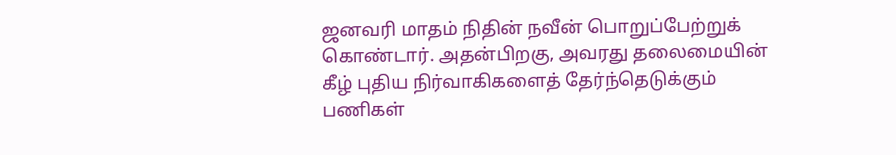ஜனவரி மாதம் நிதின் நவீன் பொறுப்பேற்றுக் கொண்டார். அதன்பிறகு, அவரது தலைமையின் கீழ் புதிய நிர்வாகிகளைத் தேர்ந்தெடுக்கும் பணிகள்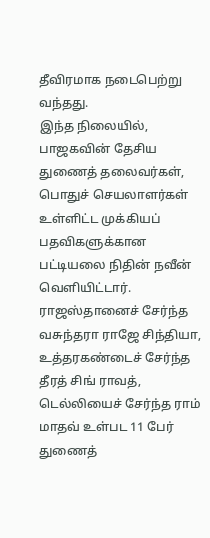தீவிரமாக நடைபெற்று வந்தது.
இந்த நிலையில், பாஜகவின் தேசிய துணைத் தலைவர்கள், பொதுச் செயலாளர்கள் உள்ளிட்ட முக்கியப் பதவிகளுக்கான பட்டியலை நிதின் நவீன் வெளியிட்டார். ராஜஸ்தானைச் சேர்ந்த வசுந்தரா ராஜே சிந்தியா, உத்தரகண்டைச் சேர்ந்த தீரத் சிங் ராவத், டெல்லியைச் சேர்ந்த ராம் மாதவ் உள்பட 11 பேர் துணைத்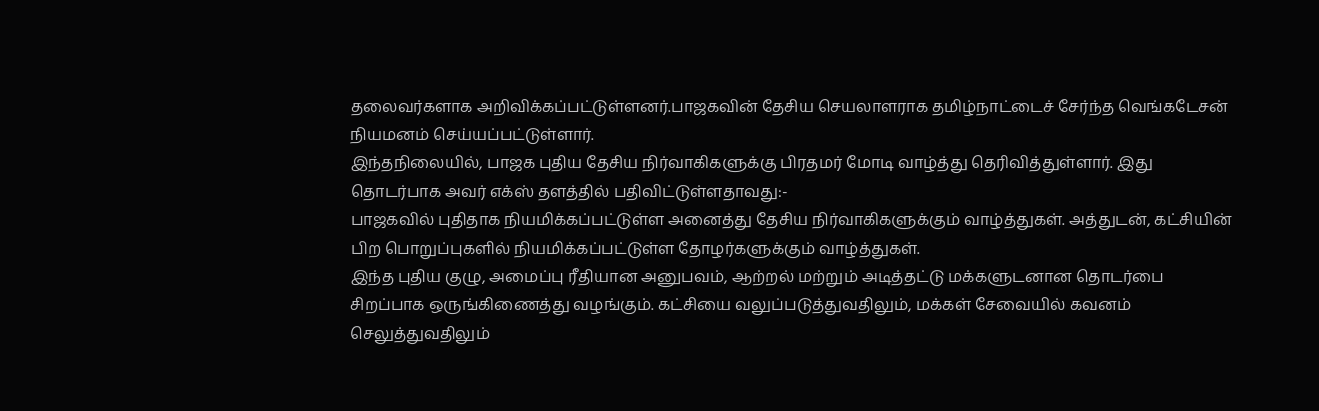தலைவர்களாக அறிவிக்கப்பட்டுள்ளனர்.பாஜகவின் தேசிய செயலாளராக தமிழ்நாட்டைச் சேர்ந்த வெங்கடேசன் நியமனம் செய்யப்பட்டுள்ளார்.
இந்தநிலையில், பாஜக புதிய தேசிய நிர்வாகிகளுக்கு பிரதமர் மோடி வாழ்த்து தெரிவித்துள்ளார். இது தொடர்பாக அவர் எக்ஸ் தளத்தில் பதிவிட்டுள்ளதாவது:-
பாஜகவில் புதிதாக நியமிக்கப்பட்டுள்ள அனைத்து தேசிய நிர்வாகிகளுக்கும் வாழ்த்துகள். அத்துடன், கட்சியின் பிற பொறுப்புகளில் நியமிக்கப்பட்டுள்ள தோழர்களுக்கும் வாழ்த்துகள்.
இந்த புதிய குழு, அமைப்பு ரீதியான அனுபவம், ஆற்றல் மற்றும் அடித்தட்டு மக்களுடனான தொடர்பை சிறப்பாக ஒருங்கிணைத்து வழங்கும். கட்சியை வலுப்படுத்துவதிலும், மக்கள் சேவையில் கவனம் செலுத்துவதிலும்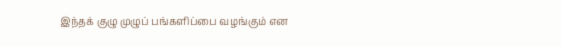இந்தக் குழு முழுப் பங்களிப்பை வழங்கும் என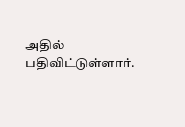அதில் பதிவிட்டுள்ளார்.